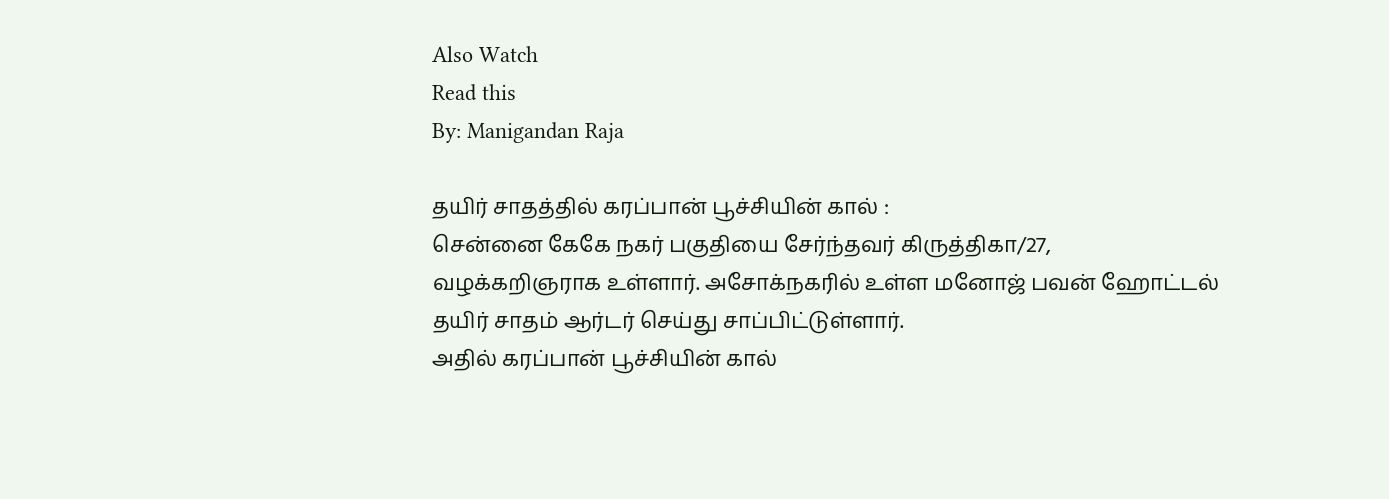Also Watch
Read this
By: Manigandan Raja

தயிர் சாதத்தில் கரப்பான் பூச்சியின் கால் :
சென்னை கேகே நகர் பகுதியை சேர்ந்தவர் கிருத்திகா/27, வழக்கறிஞராக உள்ளார். அசோக்நகரில் உள்ள மனோஜ் பவன் ஹோட்டல் தயிர் சாதம் ஆர்டர் செய்து சாப்பிட்டுள்ளார்.
அதில் கரப்பான் பூச்சியின் கால்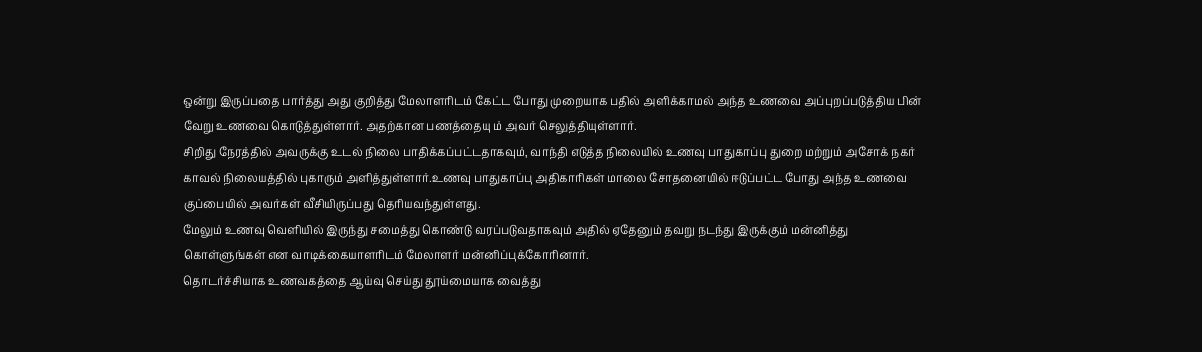ஒன்று இருப்பதை பார்த்து அது குறித்து மேலாளரிடம் கேட்ட போது முறையாக பதில் அளிக்காமல் அந்த உணவை அப்புறப்படுத்திய பின் வேறு உணவை கொடுத்துள்ளார். அதற்கான பணத்தையு ம் அவர் செலுத்தியுள்ளார்.
சிறிது நேரத்தில் அவருக்கு உடல் நிலை பாதிக்கப்பட்டதாகவும், வாந்தி எடுத்த நிலையில் உணவு பாதுகாப்பு துறை மற்றும் அசோக் நகர் காவல் நிலையத்தில் புகாரும் அளித்துள்ளார்.உணவு பாதுகாப்பு அதிகாரிகள் மாலை சோதனையில் ஈடுப்பட்ட போது அந்த உணவை குப்பையில் அவர்கள் வீசியிருப்பது தெரியவந்துள்ளது.
மேலும் உணவு வெளியில் இருந்து சமைத்து கொண்டு வரப்படுவதாகவும் அதில் ஏதேனும் தவறு நடந்து இருக்கும் மன்னித்து கொள்ளுங்கள் என வாடிக்கையாளரிடம் மேலாளர் மன்னிப்புக்கோரினார்.
தொடர்ச்சியாக உணவகத்தை ஆய்வு செய்து தூய்மையாக வைத்து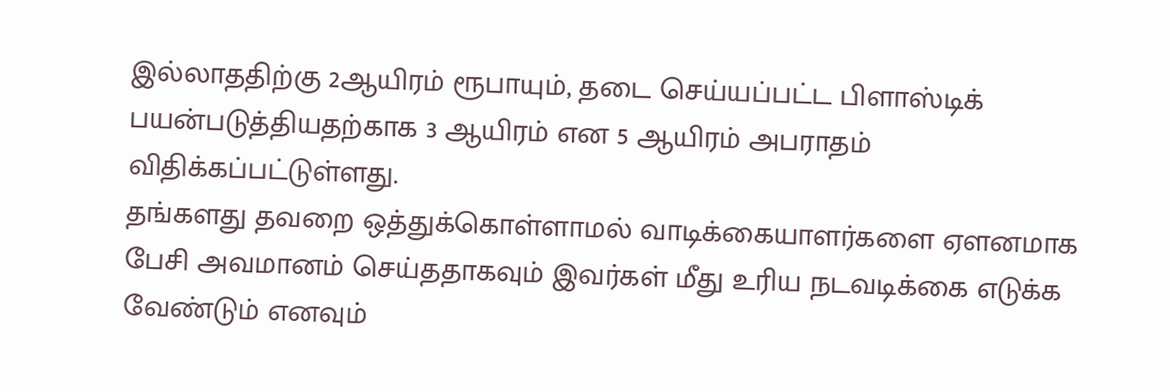இல்லாததிற்கு 2ஆயிரம் ரூபாயும், தடை செய்யப்பட்ட பிளாஸ்டிக் பயன்படுத்தியதற்காக 3 ஆயிரம் என 5 ஆயிரம் அபராதம் விதிக்கப்பட்டுள்ளது.
தங்களது தவறை ஒத்துக்கொள்ளாமல் வாடிக்கையாளர்களை ஏளனமாக பேசி அவமானம் செய்ததாகவும் இவர்கள் மீது உரிய நடவடிக்கை எடுக்க வேண்டும் எனவும்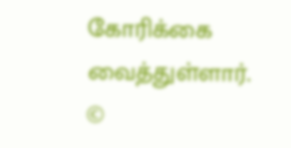கோரிக்கை வைத்துள்ளார்.
©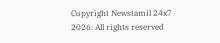Copyright Newstamil 24x7 2026. All rights reserved